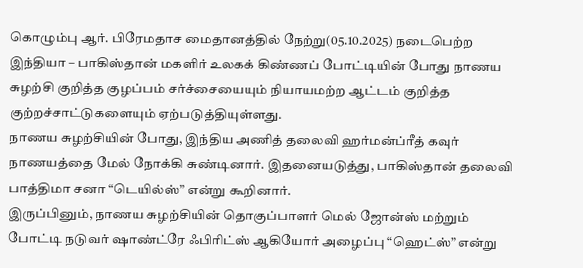கொழும்பு ஆர். பிரேமதாச மைதானத்தில் நேற்று(05.10.2025) நடைபெற்ற இந்தியா – பாகிஸ்தான் மகளிர் உலகக் கிண்ணப் போட்டியின் போது நாணய சுழற்சி குறித்த குழப்பம் சர்ச்சையையும் நியாயமற்ற ஆட்டம் குறித்த குற்றச்சாட்டுகளையும் ஏற்படுத்தியுள்ளது.
நாணய சுழற்சியின் போது, இந்திய அணித் தலைவி ஹர்மன்ப்ரீத் கவுர் நாணயத்தை மேல் நோக்கி சுண்டினார். இதனையடுத்து, பாகிஸ்தான் தலைவி பாத்திமா சனா “டெயில்ஸ்” என்று கூறினார்.
இருப்பினும், நாணய சுழற்சியின் தொகுப்பாளர் மெல் ஜோன்ஸ் மற்றும் போட்டி நடுவர் ஷாண்ட்ரே ஃபிரிட்ஸ் ஆகியோர் அழைப்பு “ஹெட்ஸ்” என்று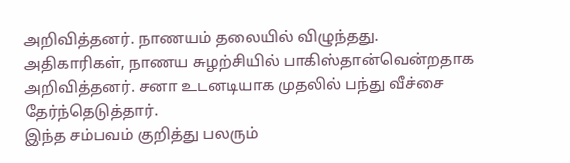அறிவித்தனர். நாணயம் தலையில் விழுந்தது.
அதிகாரிகள், நாணய சுழற்சியில் பாகிஸ்தான்வென்றதாக அறிவித்தனர். சனா உடனடியாக முதலில் பந்து வீச்சை தேர்ந்தெடுத்தார்.
இந்த சம்பவம் குறித்து பலரும்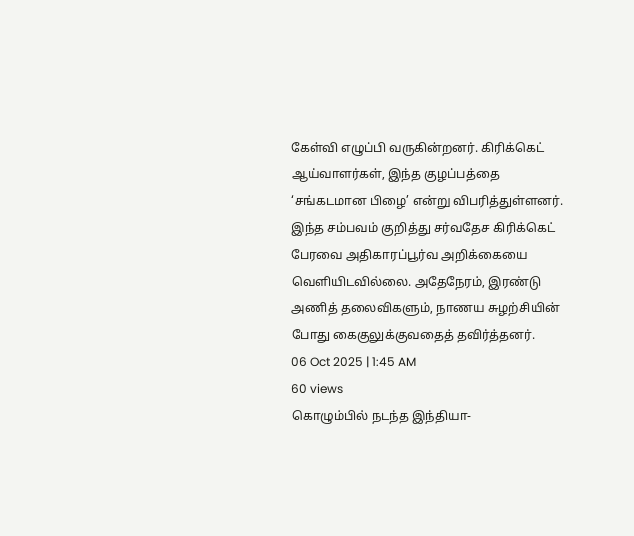கேள்வி எழுப்பி வருகின்றனர். கிரிக்கெட் ஆய்வாளர்கள், இந்த குழப்பத்தை ‘சங்கடமான பிழை’ என்று விபரித்துள்ளனர்.
இந்த சம்பவம் குறித்து சர்வதேச கிரிக்கெட் பேரவை அதிகாரப்பூர்வ அறிக்கையை வெளியிடவில்லை. அதேநேரம், இரண்டு அணித் தலைவிகளும், நாணய சுழற்சியின் போது கைகுலுக்குவதைத் தவிர்த்தனர்.
06 Oct 2025 | 1:45 AM
60 views
கொழும்பில் நடந்த இந்தியா-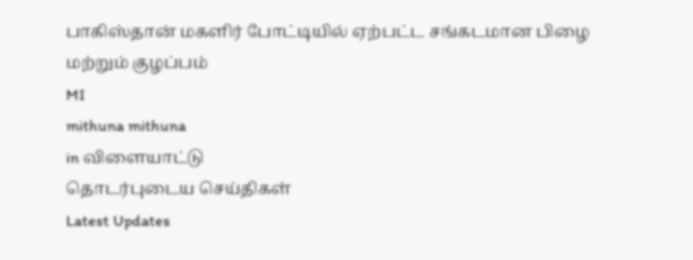பாகிஸ்தான் மகளிர் போட்டியில் ஏற்பட்ட சங்கடமான பிழை மற்றும் குழப்பம்
MI
mithuna mithuna
in விளையாட்டு
தொடர்புடைய செய்திகள்
Latest Updates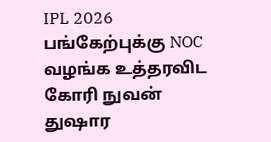IPL 2026 பங்கேற்புக்கு NOC வழங்க உத்தரவிட கோரி நுவன் துஷார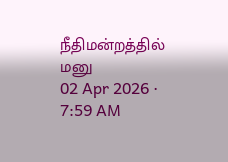நீதிமன்றத்தில் மனு
02 Apr 2026 · 7:59 AM